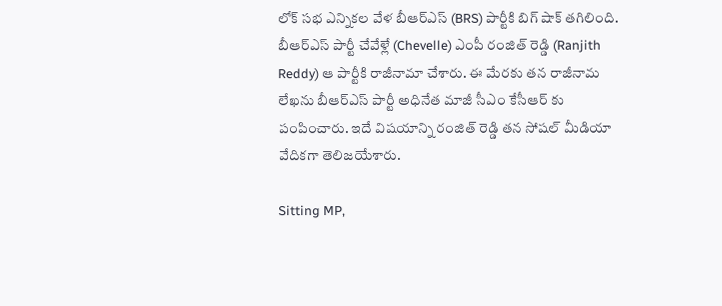లోక్ సభ ఎన్నికల వేళ బీఆర్ఎస్ (BRS) పార్టీకి బిగ్ షాక్ తగిలింది. బీఆర్ఎస్ పార్టీ చేవేళ్లే (Chevelle) ఎంపీ రంజిత్ రెడ్డి (Ranjith Reddy) ఆ పార్టీకి రాజీనామా చేశారు. ఈ మేరకు తన రాజీనామ లేఖను బీఆర్ఎస్ పార్టీ అధినేత మాజీ సీఎం కేసీఆర్ కు పంపించారు. ఇదే విషయాన్ని రంజిత్ రెడ్డి తన సోషల్ మీడియా వేదికగా తెలిజయేశారు.

Sitting MP,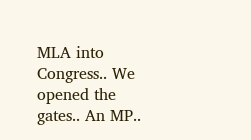MLA into Congress.. We opened the gates.. An MP..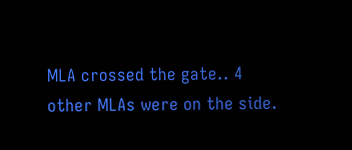MLA crossed the gate.. 4 other MLAs were on the side.